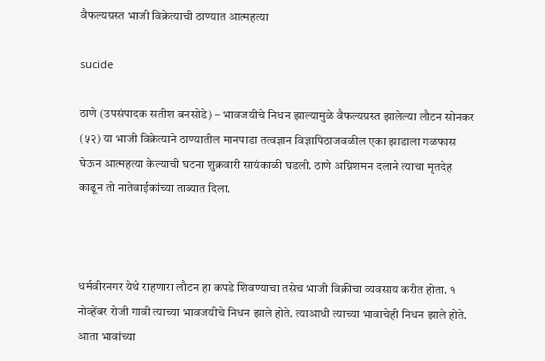वैफल्यग्रस्त भाजी विक्रेत्याची ठाण्यात आत्महत्या

sucide

ठाणे (उपसंपादक सतीश बनसोडे) – भावजयीचे निधन झाल्यामुळे वैफल्यग्रस्त झालेल्या लौटन सोनकर (५२) या भाजी विक्रेत्याने ठाण्यातील मानपाडा तत्वज्ञान विज्ञापिठाजवळील एका झाडाला गळफास घेऊन आत्महत्या केल्याची घटना शुक्रवारी सायंकाळी घडली. ठाणे अग्निशमन दलाने त्याचा मृतदेह काढून तो नातेवाईकांच्या ताब्यात दिला.



धर्मवीरनगर येथे राहणारा लौटन हा कपडे शिवण्याचा तसेच भाजी विक्रीचा व्यवसाय करीत होता. १ नोव्हेंबर रोजी गावी त्याच्या भावजयीचे निधन झाले होते. त्याआधी त्याच्या भावाचेही निधन झाले होते. आता भावांच्या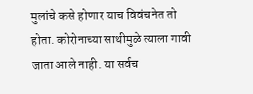मुलांचे कसे होणार याच विवंचनेत तो होता. कोरोनाच्या साथीमुळे त्याला गावी जाता आले नाही. या सर्वच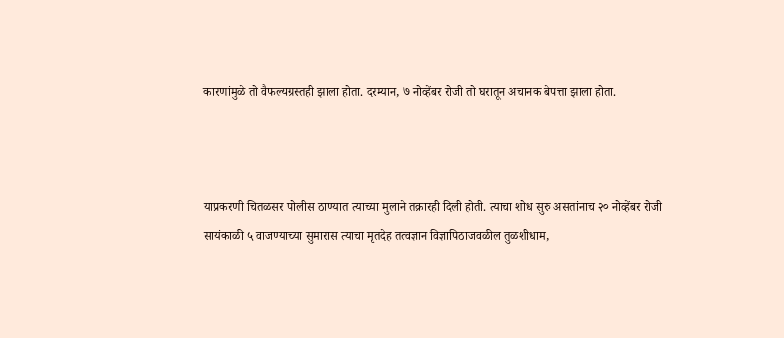कारणांमुळे तो वैफल्यग्रस्तही झाला होता. दरम्यान, ७ नोव्हेंबर रोजी तो घरातून अचानक बेपत्ता झाला होता.



याप्रकरणी चितळसर पोलीस ठाण्यात त्याच्या मुलाने तक्रारही दिली होती. त्याचा शोध सुरु असतांनाच २० नोव्हेंबर रोजी सायंकाळी ५ वाजण्याच्या सुमारास त्याचा मृतदेह तत्वज्ञान विज्ञापिठाजवळील तुळशीधाम,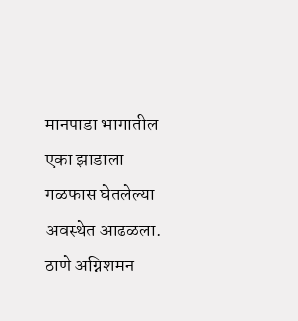मानपाडा भागातील एका झाडाला गळफास घेतलेल्या अवस्थेत आढळला. ठाणे अग्निशमन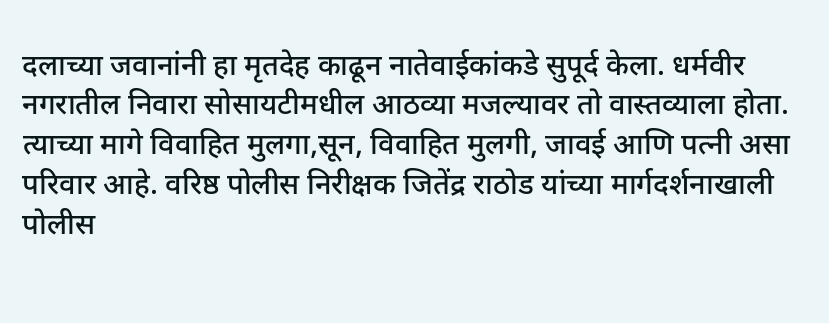दलाच्या जवानांनी हा मृतदेह काढून नातेवाईकांकडे सुपूर्द केला. धर्मवीर नगरातील निवारा सोसायटीमधील आठव्या मजल्यावर तो वास्तव्याला होता. त्याच्या मागे विवाहित मुलगा,सून, विवाहित मुलगी, जावई आणि पत्नी असा परिवार आहे. वरिष्ठ पोलीस निरीक्षक जितेंद्र राठोड यांच्या मार्गदर्शनाखाली पोलीस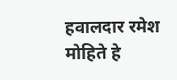हवालदार रमेश मोहिते हे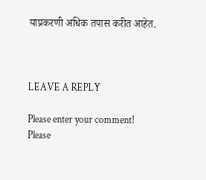याप्रकरणी अधिक तपास करीत आहेत.



LEAVE A REPLY

Please enter your comment!
Please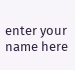enter your name here